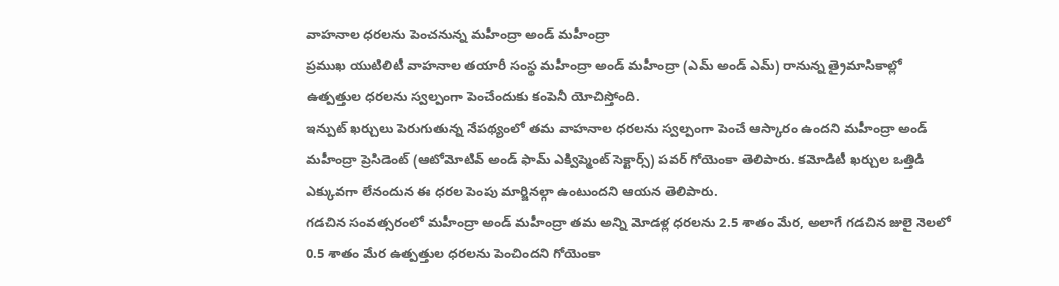వాహనాల ధరలను పెంచనున్న మహీంద్రా అండ్ మహీంద్రా
ప్రముఖ యుటిలిటీ వాహనాల తయారీ సంస్థ మహీంద్రా అండ్ మహీంద్రా (ఎమ్ అండ్ ఎమ్) రానున్న త్రైమాసికాల్లో ఉత్పత్తుల ధరలను స్వల్పంగా పెంచేందుకు కంపెనీ యోచిస్తోంది.
ఇన్పుట్ ఖర్చులు పెరుగుతున్న నేపథ్యంలో తమ వాహనాల ధరలను స్వల్పంగా పెంచే ఆస్కారం ఉందని మహీంద్రా అండ్ మహీంద్రా ప్రెసిడెంట్ (ఆటోమోటివ్ అండ్ ఫామ్ ఎక్విప్మెంట్ సెక్టార్స్) పవర్ గోయెంకా తెలిపారు. కమోడిటీ ఖర్చుల ఒత్తిడి ఎక్కువగా లేనందున ఈ ధరల పెంపు మార్జినల్గా ఉంటుందని ఆయన తెలిపారు.
గడచిన సంవత్సరంలో మహీంద్రా అండ్ మహీంద్రా తమ అన్ని మోడళ్ల ధరలను 2.5 శాతం మేర, అలాగే గడచిన జులై నెలలో 0.5 శాతం మేర ఉత్పత్తుల ధరలను పెంచిందని గోయెంకా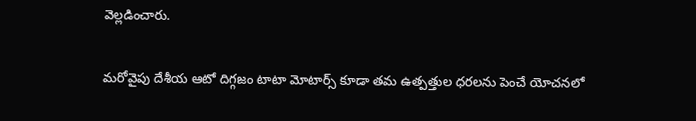వెల్లడించారు.

మరోవైపు దేశీయ ఆటో దిగ్గజం టాటా మోటార్స్ కూడా తమ ఉత్పత్తుల ధరలను పెంచే యోచనలో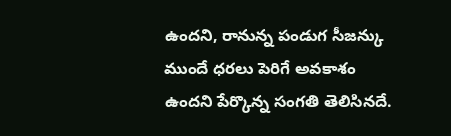ఉందని, రానున్న పండుగ సీజన్కు ముందే ధరలు పెరిగే అవకాశం ఉందని పేర్కొన్న సంగతి తెలిసినదే.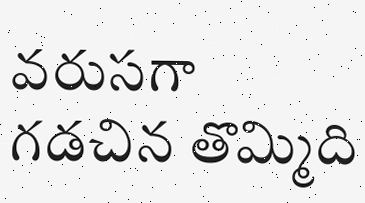వరుసగా గడచిన తొమ్మిది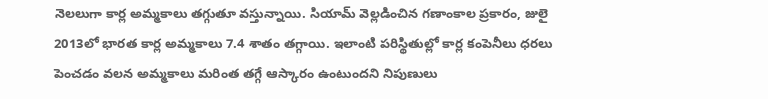నెలలుగా కార్ల అమ్మకాలు తగ్గుతూ వస్తున్నాయి. సియామ్ వెల్లడించిన గణాంకాల ప్రకారం, జులై 2013లో భారత కార్ల అమ్మకాలు 7.4 శాతం తగ్గాయి. ఇలాంటి పరిస్థితుల్లో కార్ల కంపెనీలు ధరలు పెంచడం వలన అమ్మకాలు మరింత తగ్గే ఆస్కారం ఉంటుందని నిపుణులు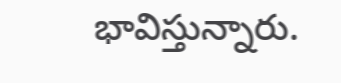భావిస్తున్నారు.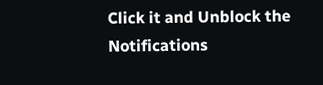Click it and Unblock the Notifications